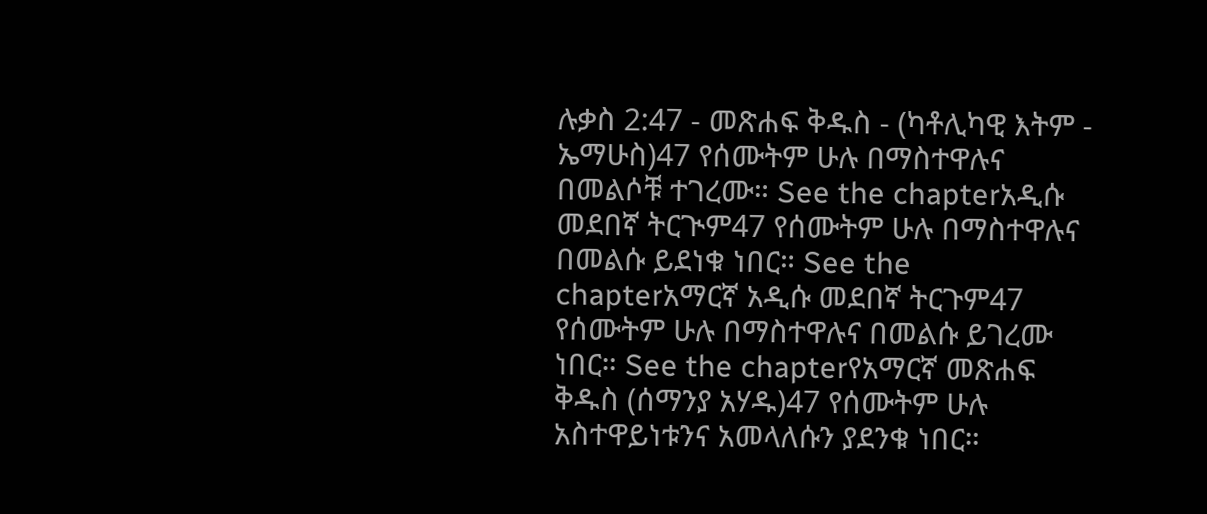ሉቃስ 2:47 - መጽሐፍ ቅዱስ - (ካቶሊካዊ እትም - ኤማሁስ)47 የሰሙትም ሁሉ በማስተዋሉና በመልሶቹ ተገረሙ። See the chapterአዲሱ መደበኛ ትርጒም47 የሰሙትም ሁሉ በማስተዋሉና በመልሱ ይደነቁ ነበር። See the chapterአማርኛ አዲሱ መደበኛ ትርጉም47 የሰሙትም ሁሉ በማስተዋሉና በመልሱ ይገረሙ ነበር። See the chapterየአማርኛ መጽሐፍ ቅዱስ (ሰማንያ አሃዱ)47 የሰሙትም ሁሉ አስተዋይነቱንና አመላለሱን ያደንቁ ነበር።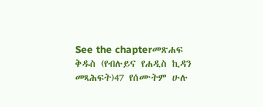See the chapterመጽሐፍ ቅዱስ (የብሉይና የሐዲስ ኪዳን መጻሕፍት)47 የሰሙትም ሁሉ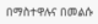በማስተዋሉና በመልሱ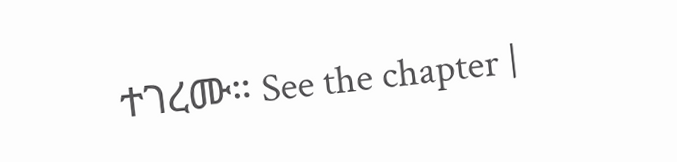ተገረሙ። See the chapter |